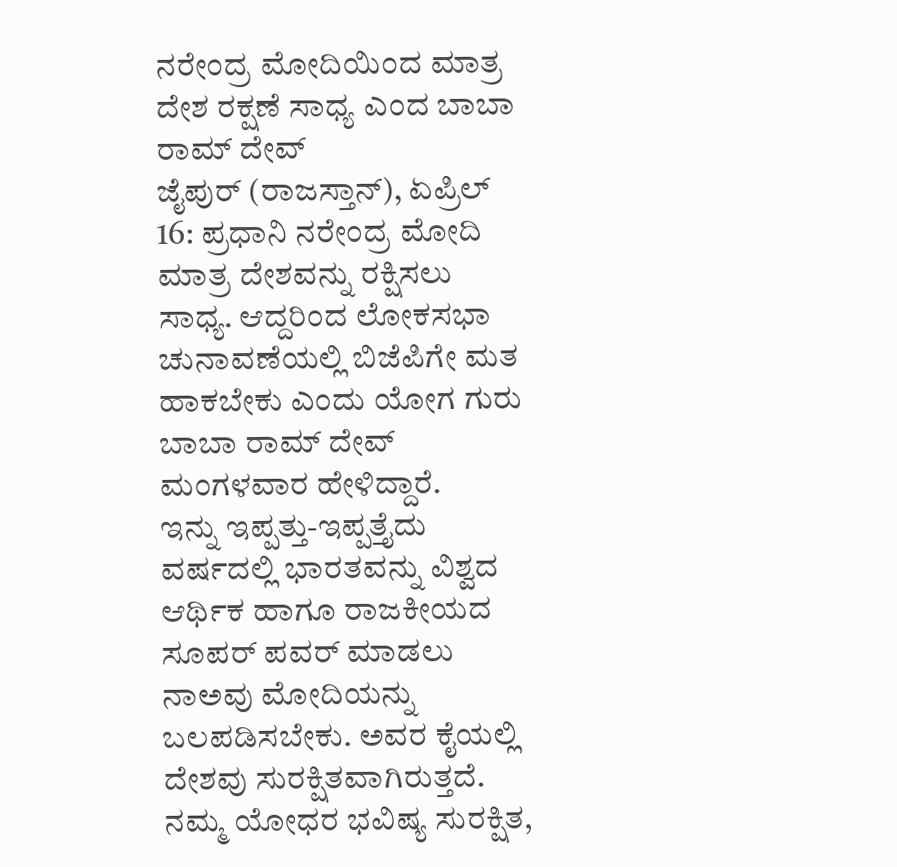ನರೇಂದ್ರ ಮೋದಿಯಿಂದ ಮಾತ್ರ ದೇಶ ರಕ್ಷಣೆ ಸಾಧ್ಯ ಎಂದ ಬಾಬಾ ರಾಮ್ ದೇವ್
ಜೈಪುರ್ (ರಾಜಸ್ತಾನ್), ಏಪ್ರಿಲ್ 16: ಪ್ರಧಾನಿ ನರೇಂದ್ರ ಮೋದಿ ಮಾತ್ರ ದೇಶವನ್ನು ರಕ್ಷಿಸಲು ಸಾಧ್ಯ. ಆದ್ದರಿಂದ ಲೋಕಸಭಾ ಚುನಾವಣೆಯಲ್ಲಿ ಬಿಜೆಪಿಗೇ ಮತ ಹಾಕಬೇಕು ಎಂದು ಯೋಗ ಗುರು ಬಾಬಾ ರಾಮ್ ದೇವ್ ಮಂಗಳವಾರ ಹೇಳಿದ್ದಾರೆ.
ಇನ್ನು ಇಪ್ಪತ್ತು-ಇಪ್ಪತ್ತೈದು ವರ್ಷದಲ್ಲಿ ಭಾರತವನ್ನು ವಿಶ್ವದ ಆರ್ಥಿಕ ಹಾಗೂ ರಾಜಕೀಯದ ಸೂಪರ್ ಪವರ್ ಮಾಡಲು ನಾಅವು ಮೋದಿಯನ್ನು ಬಲಪಡಿಸಬೇಕು. ಅವರ ಕೈಯಲ್ಲಿ ದೇಶವು ಸುರಕ್ಷಿತವಾಗಿರುತ್ತದೆ. ನಮ್ಮ ಯೋಧರ ಭವಿಷ್ಯ ಸುರಕ್ಷಿತ,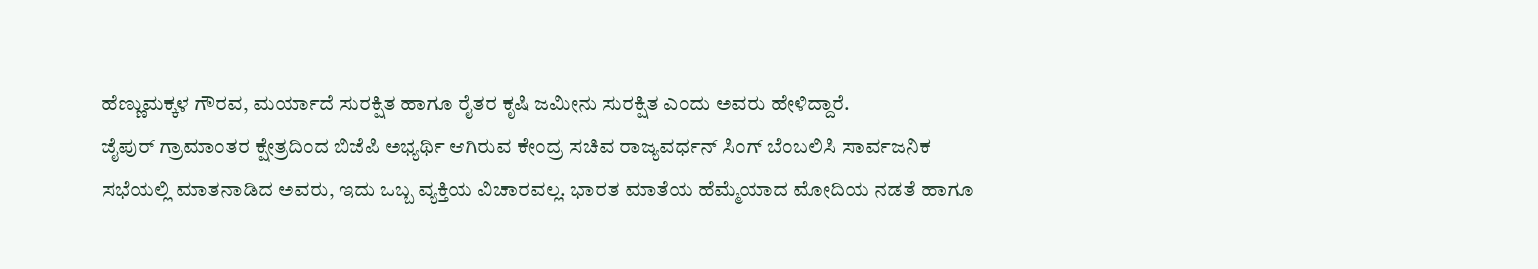ಹೆಣ್ಣುಮಕ್ಕಳ ಗೌರವ, ಮರ್ಯಾದೆ ಸುರಕ್ಷಿತ ಹಾಗೂ ರೈತರ ಕೃಷಿ ಜಮೀನು ಸುರಕ್ಷಿತ ಎಂದು ಅವರು ಹೇಳಿದ್ದಾರೆ.
ಜೈಪುರ್ ಗ್ರಾಮಾಂತರ ಕ್ಷೇತ್ರದಿಂದ ಬಿಜೆಪಿ ಅಭ್ಯರ್ಥಿ ಆಗಿರುವ ಕೇಂದ್ರ ಸಚಿವ ರಾಜ್ಯವರ್ಧನ್ ಸಿಂಗ್ ಬೆಂಬಲಿಸಿ ಸಾರ್ವಜನಿಕ ಸಭೆಯಲ್ಲಿ ಮಾತನಾಡಿದ ಅವರು, ಇದು ಒಬ್ಬ ವ್ಯಕ್ತಿಯ ವಿಚಾರವಲ್ಲ. ಭಾರತ ಮಾತೆಯ ಹೆಮ್ಮೆಯಾದ ಮೋದಿಯ ನಡತೆ ಹಾಗೂ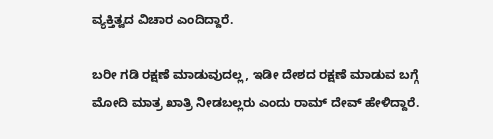ವ್ಯಕ್ತಿತ್ವದ ವಿಚಾರ ಎಂದಿದ್ದಾರೆ.

ಬರೀ ಗಡಿ ರಕ್ಷಣೆ ಮಾಡುವುದಲ್ಲ, ಇಡೀ ದೇಶದ ರಕ್ಷಣೆ ಮಾಡುವ ಬಗ್ಗೆ ಮೋದಿ ಮಾತ್ರ ಖಾತ್ರಿ ನೀಡಬಲ್ಲರು ಎಂದು ರಾಮ್ ದೇವ್ ಹೇಳಿದ್ದಾರೆ.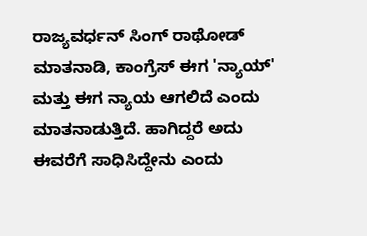ರಾಜ್ಯವರ್ಧನ್ ಸಿಂಗ್ ರಾಥೋಡ್ ಮಾತನಾಡಿ, ಕಾಂಗ್ರೆಸ್ ಈಗ 'ನ್ಯಾಯ್' ಮತ್ತು ಈಗ ನ್ಯಾಯ ಆಗಲಿದೆ ಎಂದು ಮಾತನಾಡುತ್ತಿದೆ. ಹಾಗಿದ್ದರೆ ಅದು ಈವರೆಗೆ ಸಾಧಿಸಿದ್ದೇನು ಎಂದು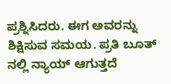ಪ್ರಶ್ನಿಸಿದರು. ಈಗ ಅವರನ್ನು ಶಿಕ್ಷಿಸುವ ಸಮಯ. ಪ್ರತಿ ಬೂತ್ ನಲ್ಲಿ ನ್ಯಾಯ್ ಆಗುತ್ತದೆ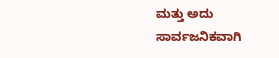ಮತ್ತು ಅದು ಸಾರ್ವಜನಿಕವಾಗಿ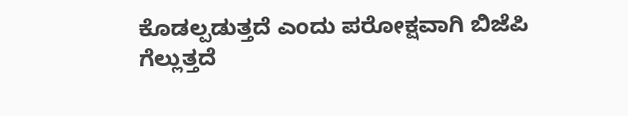ಕೊಡಲ್ಪಡುತ್ತದೆ ಎಂದು ಪರೋಕ್ಷವಾಗಿ ಬಿಜೆಪಿ ಗೆಲ್ಲುತ್ತದೆ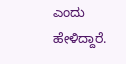ಎಂದು ಹೇಳಿದ್ದಾರೆ.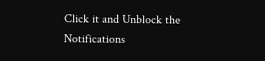Click it and Unblock the Notifications